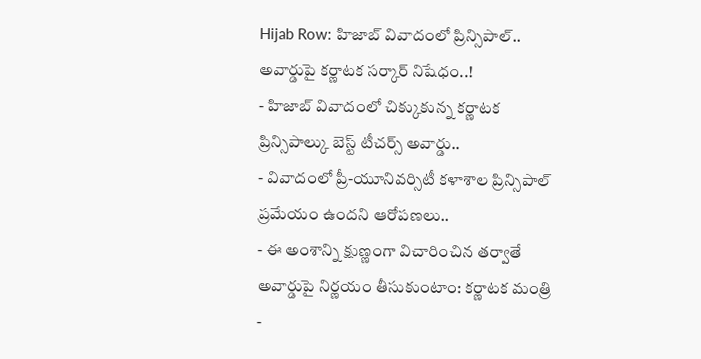Hijab Row: హిజాబ్ వివాదంలో ప్రిన్సిపాల్.. అవార్డుపై కర్ణాటక సర్కార్ నిషేధం..!
- హిజాబ్ వివాదంలో చిక్కుకున్న కర్ణాటక ప్రిన్సిపాల్కు బెస్ట్ టీచర్స్ అవార్డు..
- వివాదంలో ప్రీ-యూనివర్సిటీ కళాశాల ప్రిన్సిపాల్ ప్రమేయం ఉందని ఆరోపణలు..
- ఈ అంశాన్ని క్షుణ్ణంగా విచారించిన తర్వాతే అవార్డుపై నిర్ణయం తీసుకుంటాం: కర్ణాటక మంత్రి
-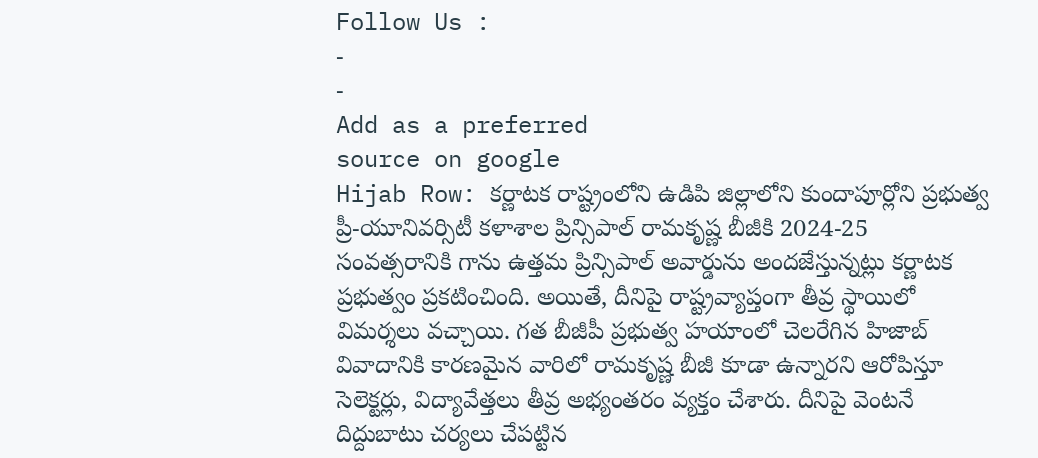Follow Us :
-
-
Add as a preferred
source on google
Hijab Row: కర్ణాటక రాష్ట్రంలోని ఉడిపి జిల్లాలోని కుందాపూర్లోని ప్రభుత్వ ప్రీ-యూనివర్సిటీ కళాశాల ప్రిన్సిపాల్ రామకృష్ణ బీజీకి 2024-25 సంవత్సరానికి గాను ఉత్తమ ప్రిన్సిపాల్ అవార్డును అందజేస్తున్నట్లు కర్ణాటక ప్రభుత్వం ప్రకటించింది. అయితే, దీనిపై రాష్ట్రవ్యాప్తంగా తీవ్ర స్థాయిలో విమర్శలు వచ్చాయి. గత బీజీపీ ప్రభుత్వ హయాంలో చెలరేగిన హిజాబ్ వివాదానికి కారణమైన వారిలో రామకృష్ణ బీజీ కూడా ఉన్నారని ఆరోపిస్తూ సెలెక్టర్లు, విద్యావేత్తలు తీవ్ర అభ్యంతరం వ్యక్తం చేశారు. దీనిపై వెంటనే దిద్దుబాటు చర్యలు చేపట్టిన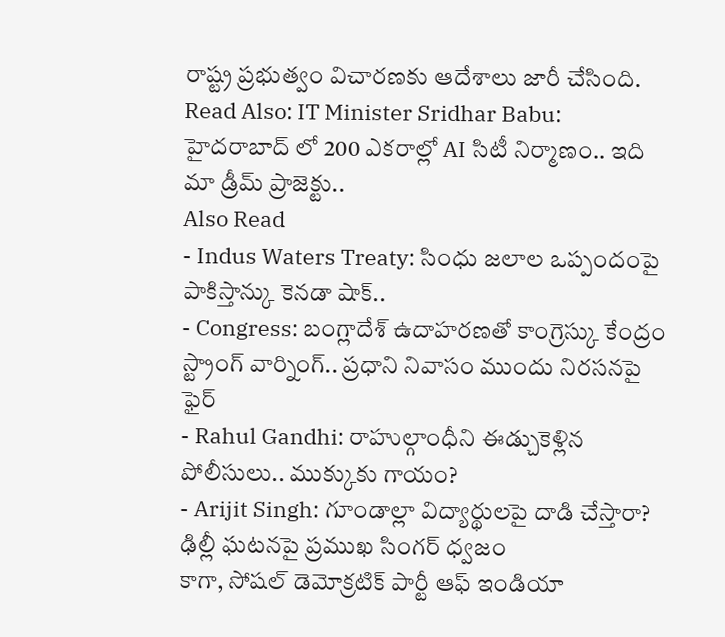రాష్ట్ర ప్రభుత్వం విచారణకు ఆదేశాలు జారీ చేసింది.
Read Also: IT Minister Sridhar Babu: హైదరాబాద్ లో 200 ఎకరాల్లో AI సిటీ నిర్మాణం.. ఇది మా డ్రీమ్ ప్రాజెక్టు..
Also Read
- Indus Waters Treaty: సింధు జలాల ఒప్పందంపై పాకిస్తాన్కు కెనడా షాక్..
- Congress: బంగ్లాదేశ్ ఉదాహరణతో కాంగ్రెస్కు కేంద్రం స్ట్రాంగ్ వార్నింగ్.. ప్రధాని నివాసం ముందు నిరసనపై ఫైర్
- Rahul Gandhi: రాహుల్గాంధీని ఈడ్చుకెళ్లిన పోలీసులు.. ముక్కుకు గాయం?
- Arijit Singh: గూండాల్లా విద్యార్థులపై దాడి చేస్తారా? ఢిల్లీ ఘటనపై ప్రముఖ సింగర్ ధ్వజం
కాగా, సోషల్ డెమోక్రటిక్ పార్టీ ఆఫ్ ఇండియా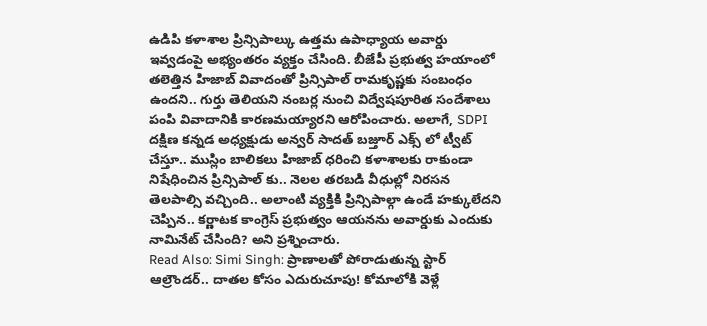ఉడిపి కళాశాల ప్రిన్సిపాల్కు ఉత్తమ ఉపాధ్యాయ అవార్డు ఇవ్వడంపై అభ్యంతరం వ్యక్తం చేసింది. బీజేపీ ప్రభుత్వ హయాంలో తలెత్తిన హిజాబ్ వివాదంతో ప్రిన్సిపాల్ రామకృష్ణకు సంబంధం ఉందని.. గుర్తు తెలియని నంబర్ల నుంచి విద్వేషపూరిత సందేశాలు పంపి వివాదానికి కారణమయ్యారని ఆరోపించారు. అలాగే, SDPI దక్షిణ కన్నడ అధ్యక్షుడు అన్వర్ సాదత్ బజ్తూర్ ఎక్స్ లో ట్వీట్ చేస్తూ.. ముస్లిం బాలికలు హిజాబ్ ధరించి కళాశాలకు రాకుండా నిషేధించిన ప్రిన్సిపాల్ కు.. నెలల తరబడి వీధుల్లో నిరసన తెలపాల్సి వచ్చింది.. అలాంటి వ్యక్తికి ప్రిన్సిపాల్గా ఉండే హక్కులేదని చెప్పిన.. కర్ణాటక కాంగ్రెస్ ప్రభుత్వం ఆయనను అవార్డుకు ఎందుకు నామినేట్ చేసింది? అని ప్రశ్నించారు.
Read Also: Simi Singh: ప్రాణాలతో పోరాడుతున్న స్టార్ ఆల్రౌండర్.. దాతల కోసం ఎదురుచూపు! కోమాలోకి వెళ్లే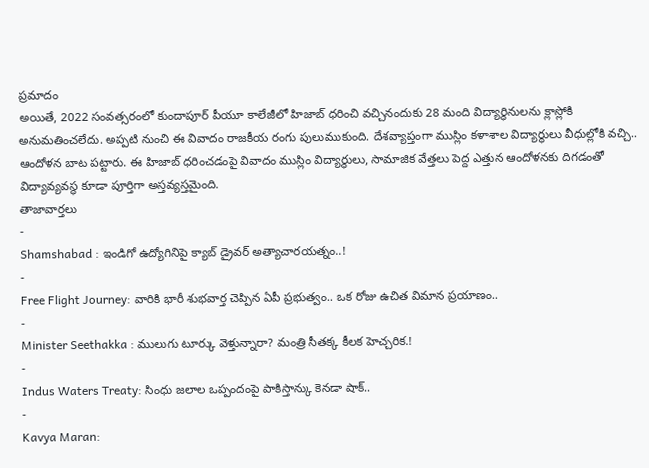ప్రమాదం
అయితే, 2022 సంవత్సరంలో కుందాపూర్ పీయూ కాలేజీలో హిజాబ్ ధరించి వచ్చినందుకు 28 మంది విద్యార్థినులను క్లాస్లోకి అనుమతించలేదు. అప్పటి నుంచి ఈ వివాదం రాజకీయ రంగు పులుముకుంది. దేశవ్యాప్తంగా ముస్లిం కళాశాల విద్యార్థులు వీధుల్లోకి వచ్చి.. ఆందోళన బాట పట్టారు. ఈ హిజాబ్ ధరించడంపై వివాదం ముస్లిం విద్యార్థులు, సామాజిక వేత్తలు పెద్ద ఎత్తున ఆందోళనకు దిగడంతో విద్యావ్యవస్థ కూడా పూర్తిగా అస్తవ్యస్తమైంది.
తాజావార్తలు
-
Shamshabad : ఇండిగో ఉద్యోగినిపై క్యాబ్ డ్రైవర్ అత్యాచారయత్నం..!
-
Free Flight Journey: వారికి భారీ శుభవార్త చెప్పిన ఏపీ ప్రభుత్వం.. ఒక రోజు ఉచిత విమాన ప్రయాణం..
-
Minister Seethakka : ములుగు టూర్కు వెళ్తున్నారా? మంత్రి సీతక్క కీలక హెచ్చరిక.!
-
Indus Waters Treaty: సింధు జలాల ఒప్పందంపై పాకిస్తాన్కు కెనడా షాక్..
-
Kavya Maran: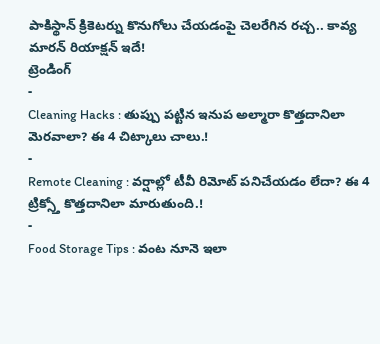పాకిస్థాన్ క్రికెటర్ను కొనుగోలు చేయడంపై చెలరేగిన రచ్చ.. కావ్య మారన్ రియాక్షన్ ఇదే!
ట్రెండింగ్
-
Cleaning Hacks : తుప్పు పట్టిన ఇనుప అల్మారా కొత్తదానిలా మెరవాలా? ఈ 4 చిట్కాలు చాలు.!
-
Remote Cleaning : వర్షాల్లో టీవీ రిమోట్ పనిచేయడం లేదా? ఈ 4 ట్రిక్స్తో కొత్తదానిలా మారుతుంది.!
-
Food Storage Tips : వంట నూనె ఇలా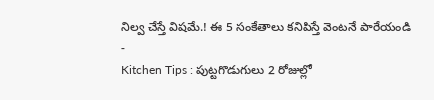నిల్వ చేస్తే విషమే.! ఈ 5 సంకేతాలు కనిపిస్తే వెంటనే పారేయండి
-
Kitchen Tips : పుట్టగొడుగులు 2 రోజుల్లో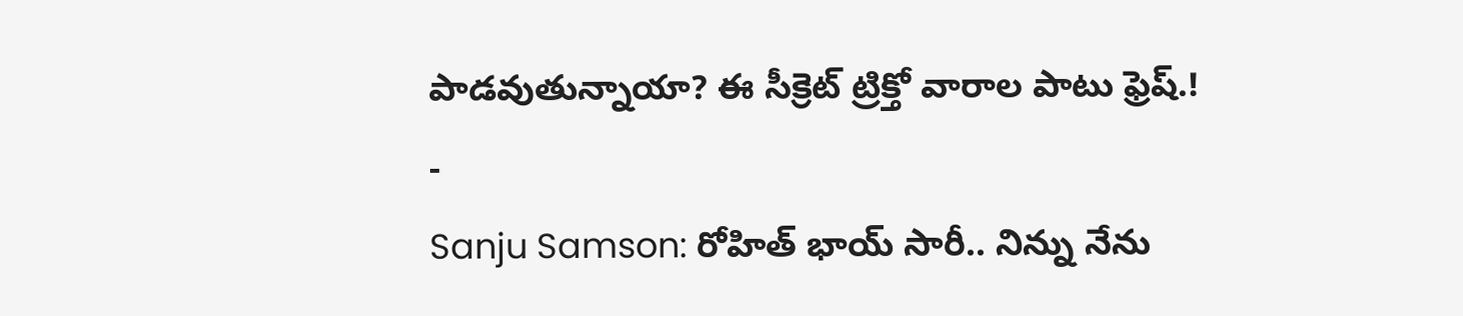పాడవుతున్నాయా? ఈ సీక్రెట్ ట్రిక్తో వారాల పాటు ఫ్రెష్.!
-
Sanju Samson: రోహిత్ భాయ్ సారీ.. నిన్ను నేను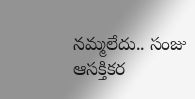నమ్మలేదు.. సంజు ఆసక్తికర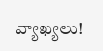వ్యాఖ్యలు!